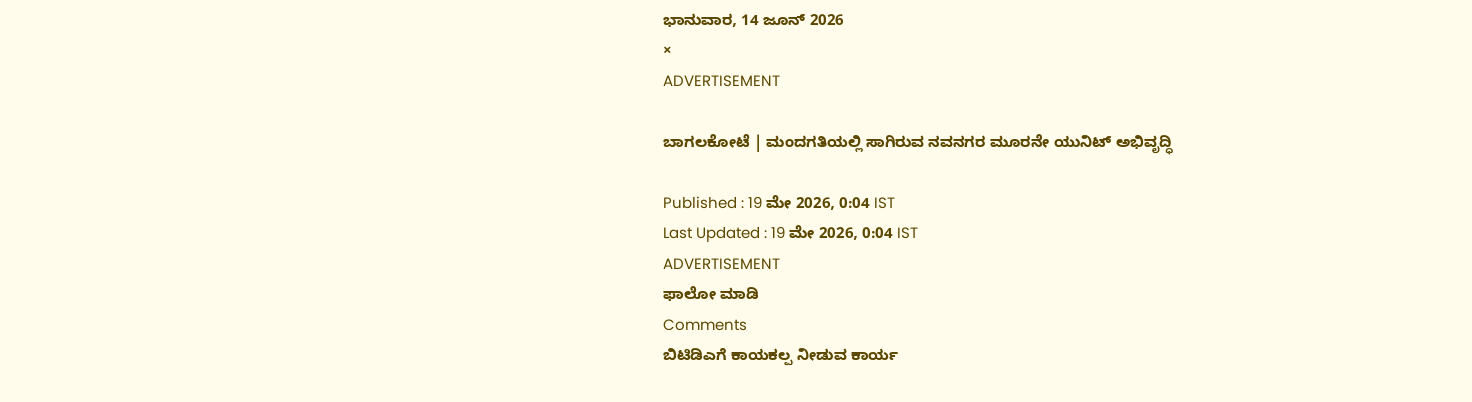ಭಾನುವಾರ, 14 ಜೂನ್ 2026
×
ADVERTISEMENT

ಬಾಗಲಕೋಟೆ | ಮಂದಗತಿಯಲ್ಲಿ ಸಾಗಿರುವ ನವನಗರ ಮೂರನೇ ಯುನಿಟ್‌ ಅಭಿವೃದ್ಧಿ

Published : 19 ಮೇ 2026, 0:04 IST
Last Updated : 19 ಮೇ 2026, 0:04 IST
ADVERTISEMENT
ಫಾಲೋ ಮಾಡಿ
Comments
ಬಿಟಿಡಿಎಗೆ ಕಾಯಕಲ್ಪ ನೀಡುವ ಕಾರ್ಯ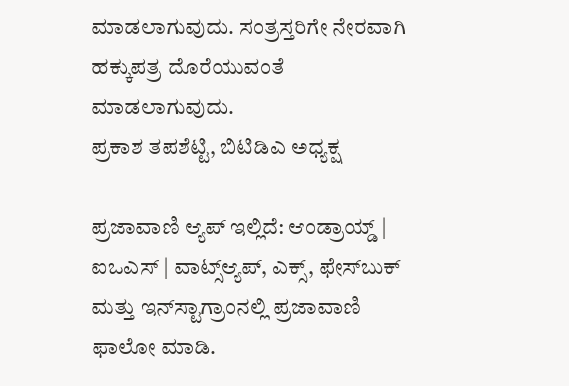ಮಾಡಲಾಗುವುದು. ಸಂತ್ರಸ್ತರಿಗೇ ನೇರವಾಗಿ ಹಕ್ಕುಪತ್ರ ದೊರೆಯುವಂತೆ ಮಾಡಲಾಗುವುದು.
ಪ್ರಕಾಶ ತಪಶೆಟ್ಟಿ, ಬಿಟಿಡಿಎ ಅಧ್ಯಕ್ಷ

ಪ್ರಜಾವಾಣಿ ಆ್ಯಪ್ ಇಲ್ಲಿದೆ: ಆಂಡ್ರಾಯ್ಡ್ | ಐಒಎಸ್ | ವಾಟ್ಸ್ಆ್ಯಪ್, ಎಕ್ಸ್, ಫೇಸ್‌ಬುಕ್ ಮತ್ತು ಇನ್‌ಸ್ಟಾಗ್ರಾಂನಲ್ಲಿ ಪ್ರಜಾವಾಣಿ ಫಾಲೋ ಮಾಡಿ.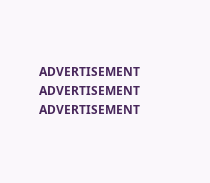ADVERTISEMENT
ADVERTISEMENT
ADVERTISEMENT